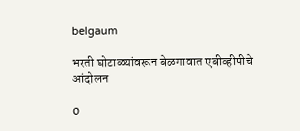belgaum

भरती घोटाळ्यांवरून बेळगावात एबीव्हीपीचे आंदोलन

0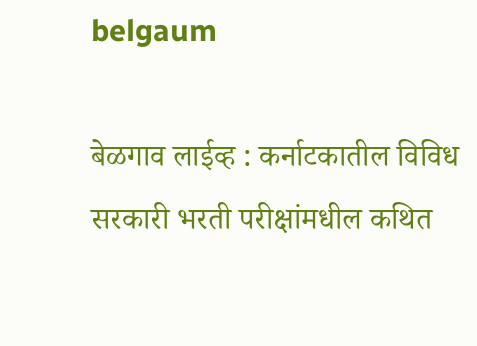belgaum

बेळगाव लाईव्ह : कर्नाटकातील विविध सरकारी भरती परीक्षांमधील कथित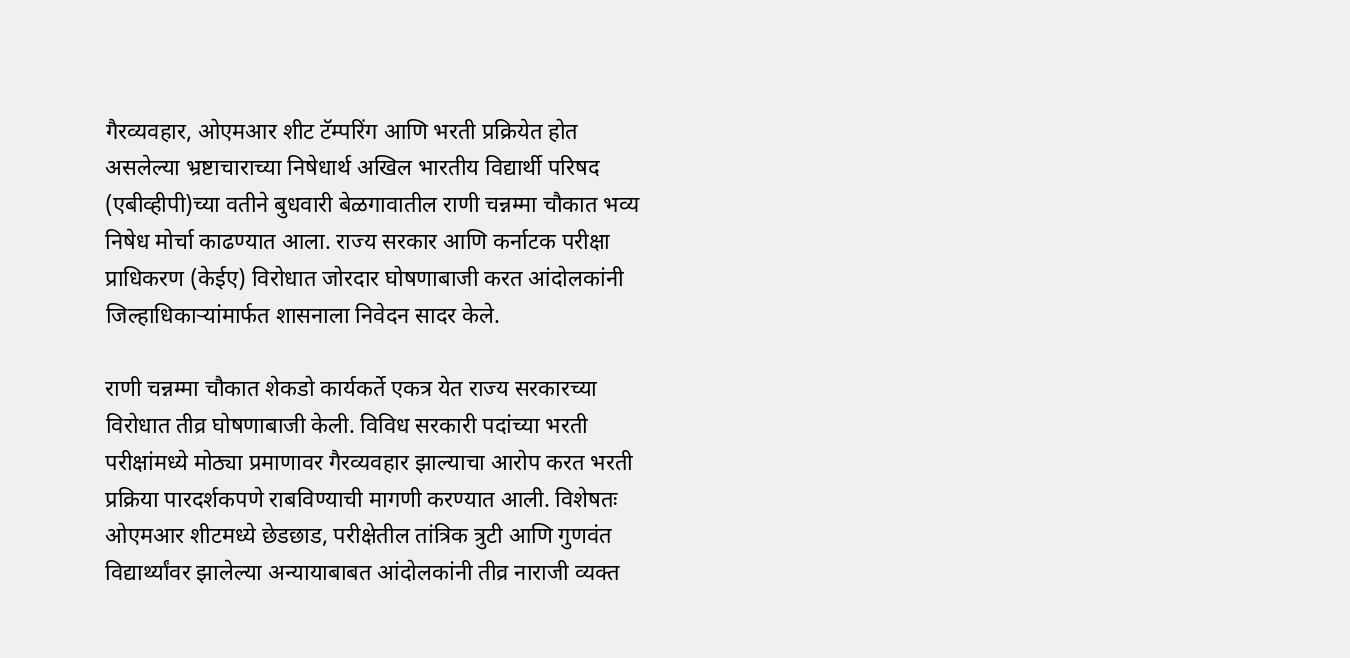गैरव्यवहार, ओएमआर शीट टॅम्परिंग आणि भरती प्रक्रियेत होत असलेल्या भ्रष्टाचाराच्या निषेधार्थ अखिल भारतीय विद्यार्थी परिषद (एबीव्हीपी)च्या वतीने बुधवारी बेळगावातील राणी चन्नम्मा चौकात भव्य निषेध मोर्चा काढण्यात आला. राज्य सरकार आणि कर्नाटक परीक्षा प्राधिकरण (केईए) विरोधात जोरदार घोषणाबाजी करत आंदोलकांनी जिल्हाधिकाऱ्यांमार्फत शासनाला निवेदन सादर केले.

राणी चन्नम्मा चौकात शेकडो कार्यकर्ते एकत्र येत राज्य सरकारच्या विरोधात तीव्र घोषणाबाजी केली. विविध सरकारी पदांच्या भरती परीक्षांमध्ये मोठ्या प्रमाणावर गैरव्यवहार झाल्याचा आरोप करत भरती प्रक्रिया पारदर्शकपणे राबविण्याची मागणी करण्यात आली. विशेषतः ओएमआर शीटमध्ये छेडछाड, परीक्षेतील तांत्रिक त्रुटी आणि गुणवंत विद्यार्थ्यांवर झालेल्या अन्यायाबाबत आंदोलकांनी तीव्र नाराजी व्यक्त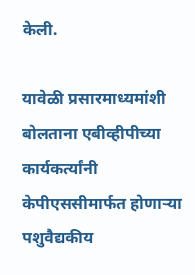केली.

यावेळी प्रसारमाध्यमांशी बोलताना एबीव्हीपीच्या कार्यकर्त्यांनी केपीएससीमार्फत होणाऱ्या पशुवैद्यकीय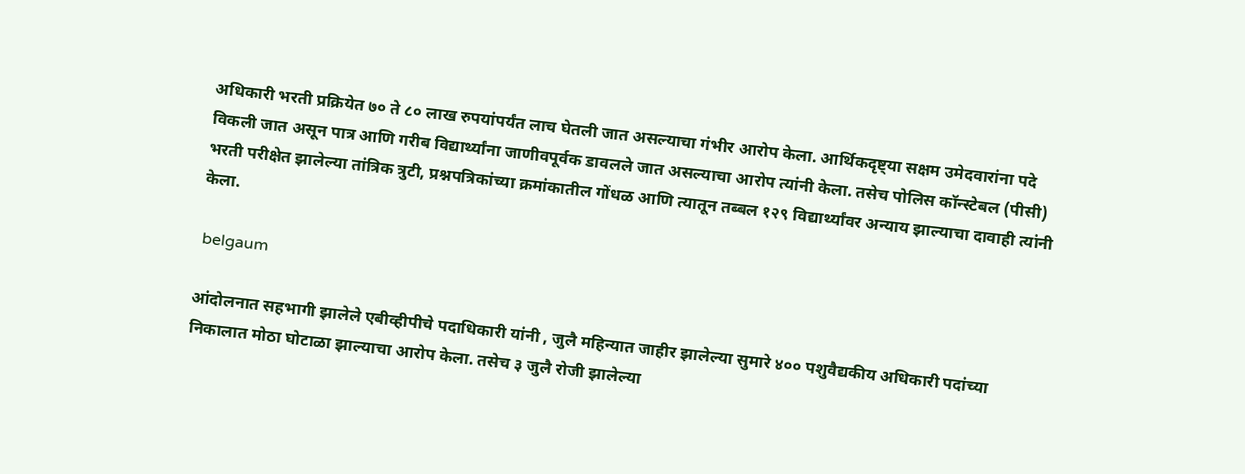अधिकारी भरती प्रक्रियेत ७० ते ८० लाख रुपयांपर्यंत लाच घेतली जात असल्याचा गंभीर आरोप केला. आर्थिकदृष्ट्या सक्षम उमेदवारांना पदे विकली जात असून पात्र आणि गरीब विद्यार्थ्यांना जाणीवपूर्वक डावलले जात असल्याचा आरोप त्यांनी केला. तसेच पोलिस कॉन्स्टेबल (पीसी) भरती परीक्षेत झालेल्या तांत्रिक त्रुटी, प्रश्नपत्रिकांच्या क्रमांकातील गोंधळ आणि त्यातून तब्बल १२९ विद्यार्थ्यांवर अन्याय झाल्याचा दावाही त्यांनी केला.

 belgaum

आंदोलनात सहभागी झालेले एबीव्हीपीचे पदाधिकारी यांनी , जुलै महिन्यात जाहीर झालेल्या सुमारे ४०० पशुवैद्यकीय अधिकारी पदांच्या निकालात मोठा घोटाळा झाल्याचा आरोप केला. तसेच ३ जुलै रोजी झालेल्या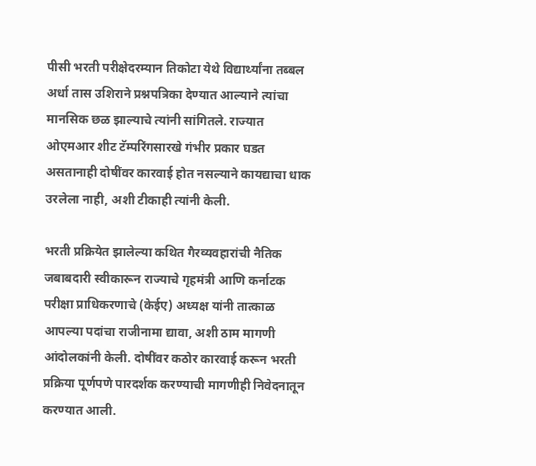पीसी भरती परीक्षेदरम्यान तिकोटा येथे विद्यार्थ्यांना तब्बल अर्धा तास उशिराने प्रश्नपत्रिका देण्यात आल्याने त्यांचा मानसिक छळ झाल्याचे त्यांनी सांगितले. राज्यात ओएमआर शीट टॅम्परिंगसारखे गंभीर प्रकार घडत असतानाही दोषींवर कारवाई होत नसल्याने कायद्याचा धाक उरलेला नाही, अशी टीकाही त्यांनी केली.

भरती प्रक्रियेत झालेल्या कथित गैरव्यवहारांची नैतिक जबाबदारी स्वीकारून राज्याचे गृहमंत्री आणि कर्नाटक परीक्षा प्राधिकरणाचे (केईए) अध्यक्ष यांनी तात्काळ आपल्या पदांचा राजीनामा द्यावा, अशी ठाम मागणी आंदोलकांनी केली. दोषींवर कठोर कारवाई करून भरती प्रक्रिया पूर्णपणे पारदर्शक करण्याची मागणीही निवेदनातून करण्यात आली.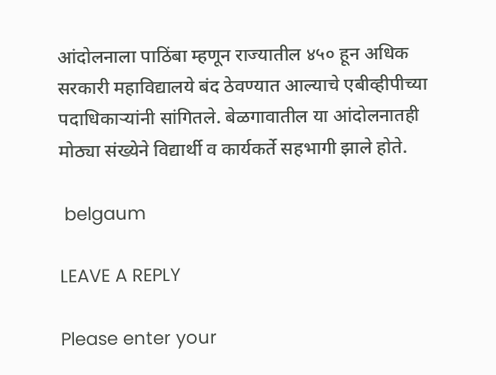आंदोलनाला पाठिंबा म्हणून राज्यातील ४५० हून अधिक सरकारी महाविद्यालये बंद ठेवण्यात आल्याचे एबीव्हीपीच्या पदाधिकाऱ्यांनी सांगितले. बेळगावातील या आंदोलनातही मोठ्या संख्येने विद्यार्थी व कार्यकर्ते सहभागी झाले होते.

 belgaum

LEAVE A REPLY

Please enter your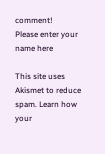comment!
Please enter your name here

This site uses Akismet to reduce spam. Learn how your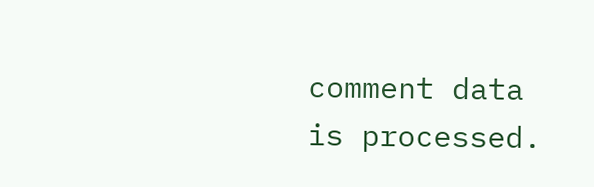comment data is processed.